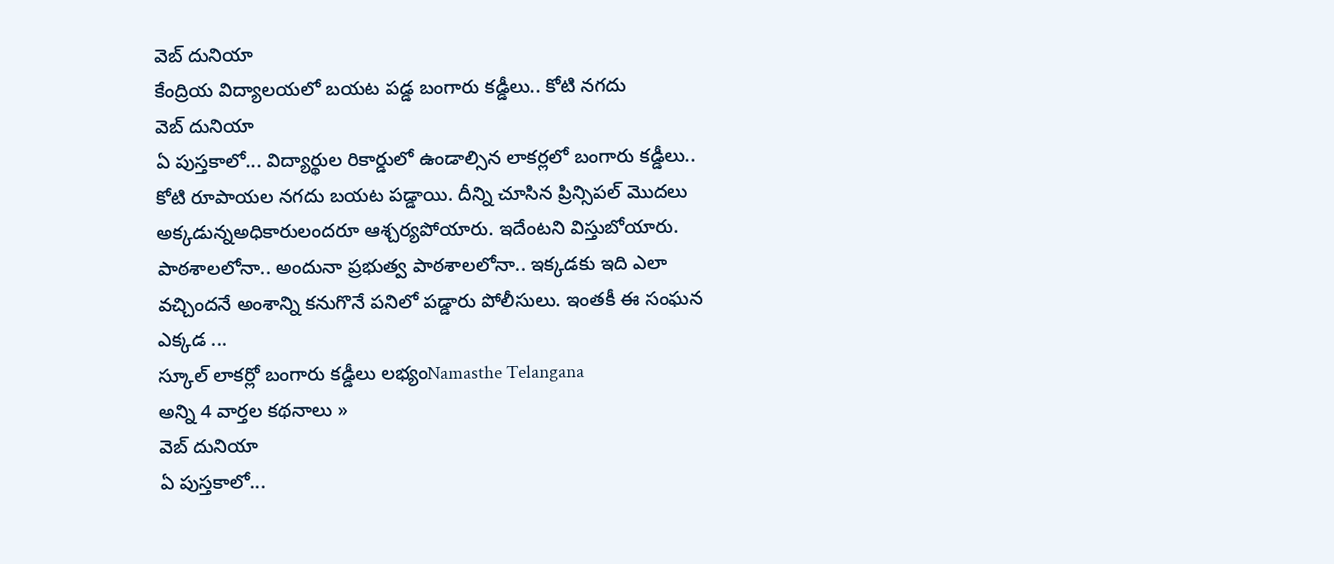వెబ్ దునియా
కేంద్రియ విద్యాలయలో బయట పడ్డ బంగారు కడ్డీలు.. కోటి నగదు
వెబ్ దునియా
ఏ పుస్తకాలో... విద్యార్థుల రికార్డులో ఉండాల్సిన లాకర్లలో బంగారు కడ్డీలు.. కోటి రూపాయల నగదు బయట పడ్డాయి. దీన్ని చూసిన ప్రిన్సిపల్ మొదలు అక్కడున్నఅధికారులందరూ ఆశ్చర్యపోయారు. ఇదేంటని విస్తుబోయారు. పాఠశాలలోనా.. అందునా ప్రభుత్వ పాఠశాలలోనా.. ఇక్కడకు ఇది ఎలా వచ్చిందనే అంశాన్ని కనుగొనే పనిలో పడ్డారు పోలీసులు. ఇంతకీ ఈ సంఘన ఎక్కడ ...
స్కూల్ లాకర్లో బంగారు కడ్డీలు లభ్యంNamasthe Telangana
అన్ని 4 వార్తల కథనాలు »
వెబ్ దునియా
ఏ పుస్తకాలో...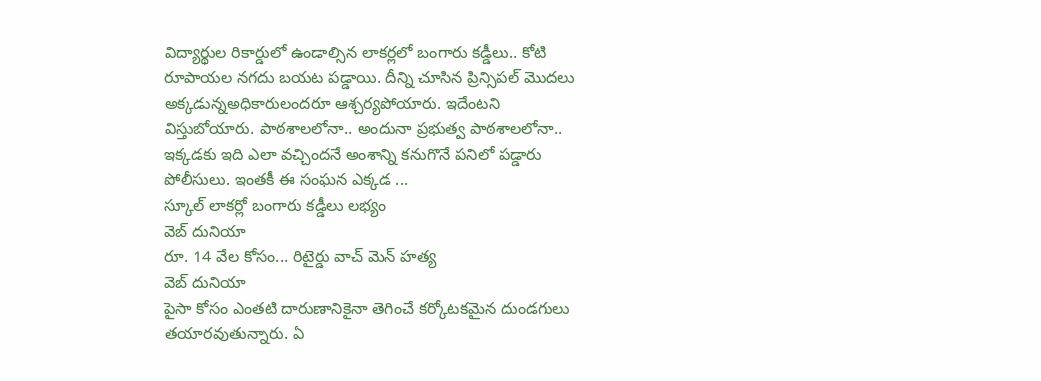విద్యార్థుల రికార్డులో ఉండాల్సిన లాకర్లలో బంగారు కడ్డీలు.. కోటి రూపాయల నగదు బయట పడ్డాయి. దీన్ని చూసిన ప్రిన్సిపల్ మొదలు అక్కడున్నఅధికారులందరూ ఆశ్చర్యపోయారు. ఇదేంటని విస్తుబోయారు. పాఠశాలలోనా.. అందునా ప్రభుత్వ పాఠశాలలోనా.. ఇక్కడకు ఇది ఎలా వచ్చిందనే అంశాన్ని కనుగొనే పనిలో పడ్డారు పోలీసులు. ఇంతకీ ఈ సంఘన ఎక్కడ ...
స్కూల్ లాకర్లో బంగారు కడ్డీలు లభ్యం
వెబ్ దునియా
రూ. 14 వేల కోసం... రిటైర్డు వాచ్ మెన్ హత్య
వెబ్ దునియా
పైసా కోసం ఎంతటి దారుణానికైనా తెగించే కర్కోటకమైన దుండగులు తయారవుతున్నారు. ఏ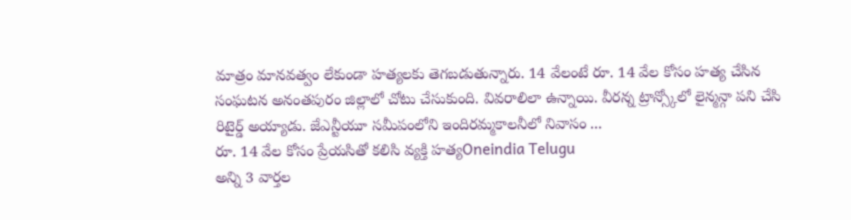మాత్రం మానవత్వం లేకుండా హత్యలకు తెగబడుతున్నారు. 14 వేలంటే రూ. 14 వేల కోసం హత్య చేసిన సంఘటన అనంతపురం జిల్లాలో చోటు చేసుకుంది. వివరాలిలా ఉన్నాయి. వీరన్న ట్రాన్స్కోలో లైన్మన్గా పని చేసి రిటైర్డ్ అయ్యాడు. జేఎన్టీయూ సమీపంలోని ఇందిరమ్మకాలనీలో నివాసం ...
రూ. 14 వేల కోసం ప్రేయసితో కలిసి వ్యక్తి హత్యOneindia Telugu
అన్ని 3 వార్తల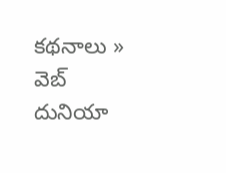కథనాలు »
వెబ్ దునియా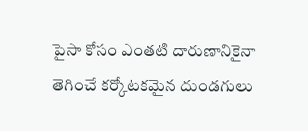పైసా కోసం ఎంతటి దారుణానికైనా తెగించే కర్కోటకమైన దుండగులు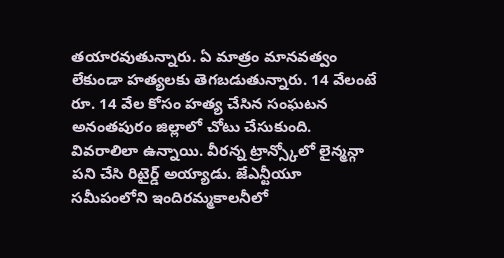తయారవుతున్నారు. ఏ మాత్రం మానవత్వం లేకుండా హత్యలకు తెగబడుతున్నారు. 14 వేలంటే రూ. 14 వేల కోసం హత్య చేసిన సంఘటన అనంతపురం జిల్లాలో చోటు చేసుకుంది. వివరాలిలా ఉన్నాయి. వీరన్న ట్రాన్స్కోలో లైన్మన్గా పని చేసి రిటైర్డ్ అయ్యాడు. జేఎన్టీయూ సమీపంలోని ఇందిరమ్మకాలనీలో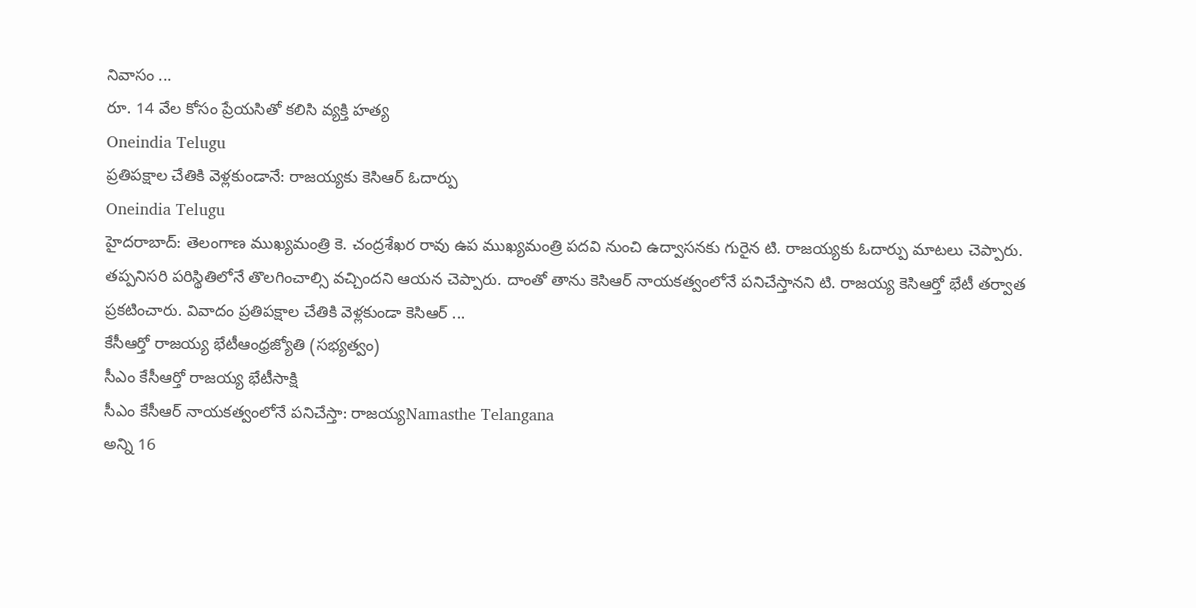నివాసం ...
రూ. 14 వేల కోసం ప్రేయసితో కలిసి వ్యక్తి హత్య
Oneindia Telugu
ప్రతిపక్షాల చేతికి వెళ్లకుండానే: రాజయ్యకు కెసిఆర్ ఓదార్పు
Oneindia Telugu
హైదరాబాద్: తెలంగాణ ముఖ్యమంత్రి కె. చంద్రశేఖర రావు ఉప ముఖ్యమంత్రి పదవి నుంచి ఉద్వాసనకు గురైన టి. రాజయ్యకు ఓదార్పు మాటలు చెప్పారు. తప్పనిసరి పరిస్థితిలోనే తొలగించాల్సి వచ్చిందని ఆయన చెప్పారు. దాంతో తాను కెసిఆర్ నాయకత్వంలోనే పనిచేస్తానని టి. రాజయ్య కెసిఆర్తో భేటీ తర్వాత ప్రకటించారు. వివాదం ప్రతిపక్షాల చేతికి వెళ్లకుండా కెసిఆర్ ...
కేసీఆర్తో రాజయ్య భేటీఆంధ్రజ్యోతి (సభ్యత్వం)
సీఎం కేసీఆర్తో రాజయ్య భేటీసాక్షి
సీఎం కేసీఆర్ నాయకత్వంలోనే పనిచేస్తా: రాజయ్యNamasthe Telangana
అన్ని 16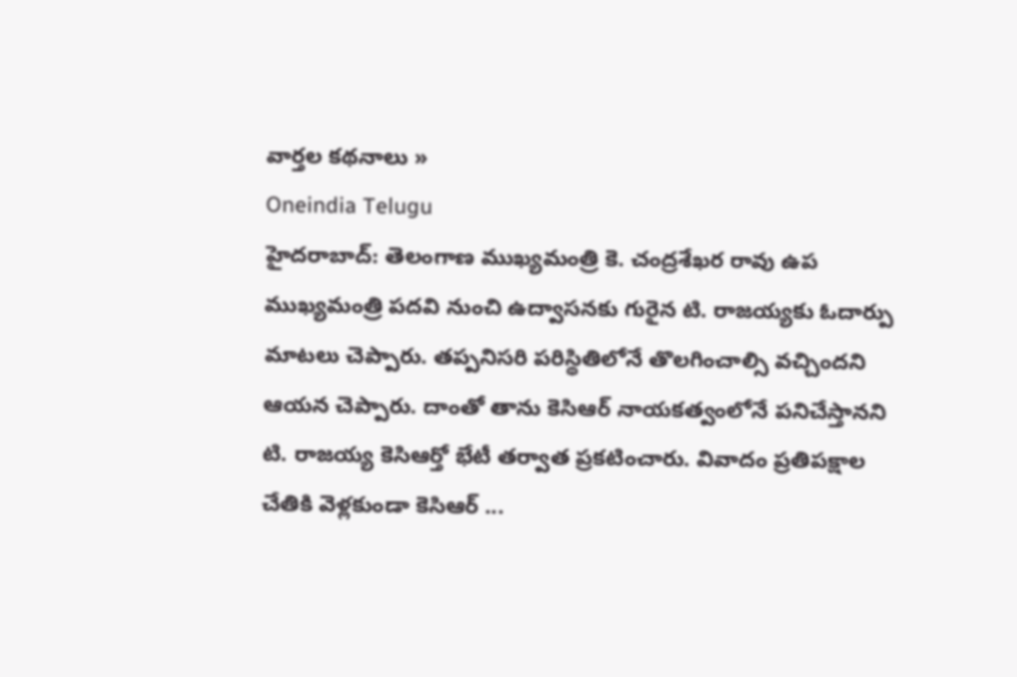వార్తల కథనాలు »
Oneindia Telugu
హైదరాబాద్: తెలంగాణ ముఖ్యమంత్రి కె. చంద్రశేఖర రావు ఉప ముఖ్యమంత్రి పదవి నుంచి ఉద్వాసనకు గురైన టి. రాజయ్యకు ఓదార్పు మాటలు చెప్పారు. తప్పనిసరి పరిస్థితిలోనే తొలగించాల్సి వచ్చిందని ఆయన చెప్పారు. దాంతో తాను కెసిఆర్ నాయకత్వంలోనే పనిచేస్తానని టి. రాజయ్య కెసిఆర్తో భేటీ తర్వాత ప్రకటించారు. వివాదం ప్రతిపక్షాల చేతికి వెళ్లకుండా కెసిఆర్ ...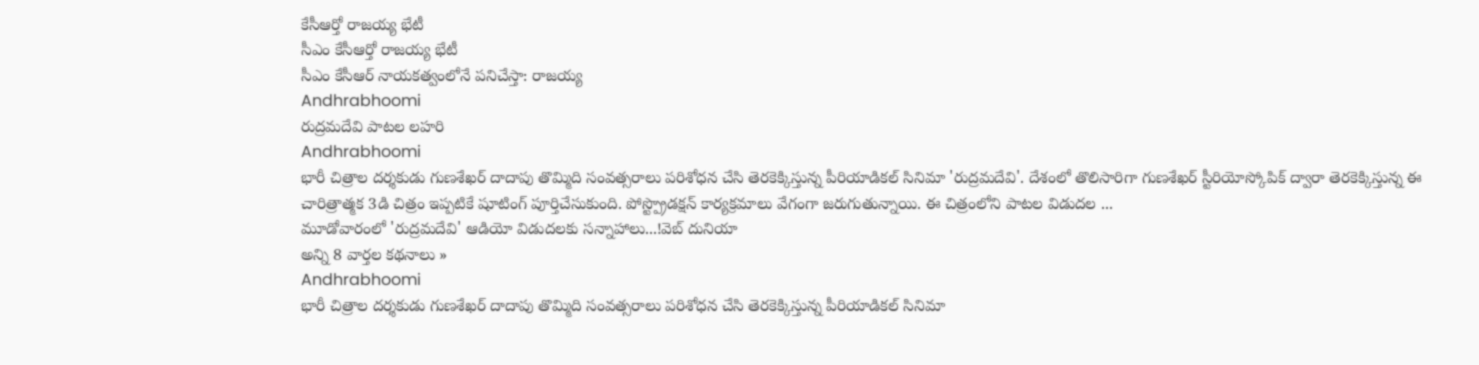కేసీఆర్తో రాజయ్య భేటీ
సీఎం కేసీఆర్తో రాజయ్య భేటీ
సీఎం కేసీఆర్ నాయకత్వంలోనే పనిచేస్తా: రాజయ్య
Andhrabhoomi
రుద్రమదేవి పాటల లహరి
Andhrabhoomi
భారీ చిత్రాల దర్శకుడు గుణశేఖర్ దాదాపు తొమ్మిది సంవత్సరాలు పరిశోధన చేసి తెరకెక్కిస్తున్న పీరియాడికల్ సినిమా 'రుద్రమదేవి'. దేశంలో తొలిసారిగా గుణశేఖర్ స్టీరియోస్కోపిక్ ద్వారా తెరకెక్కిస్తున్న ఈ చారిత్రాత్మక 3డి చిత్రం ఇప్పటికే షూటింగ్ పూర్తిచేసుకుంది. పోస్ట్ప్రొడక్షన్ కార్యక్రమాలు వేగంగా జరుగుతున్నాయి. ఈ చిత్రంలోని పాటల విడుదల ...
మూడోవారంలో 'రుద్రమదేవి' ఆడియో విడుదలకు సన్నాహాలు...!వెబ్ దునియా
అన్ని 8 వార్తల కథనాలు »
Andhrabhoomi
భారీ చిత్రాల దర్శకుడు గుణశేఖర్ దాదాపు తొమ్మిది సంవత్సరాలు పరిశోధన చేసి తెరకెక్కిస్తున్న పీరియాడికల్ సినిమా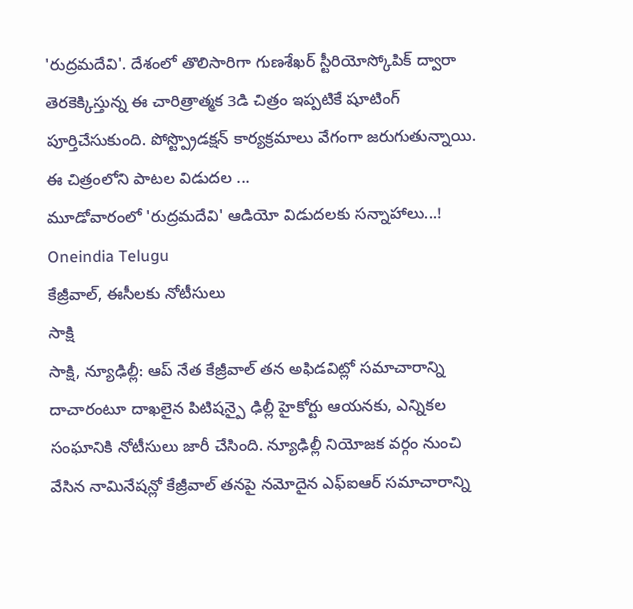'రుద్రమదేవి'. దేశంలో తొలిసారిగా గుణశేఖర్ స్టీరియోస్కోపిక్ ద్వారా తెరకెక్కిస్తున్న ఈ చారిత్రాత్మక 3డి చిత్రం ఇప్పటికే షూటింగ్ పూర్తిచేసుకుంది. పోస్ట్ప్రొడక్షన్ కార్యక్రమాలు వేగంగా జరుగుతున్నాయి. ఈ చిత్రంలోని పాటల విడుదల ...
మూడోవారంలో 'రుద్రమదేవి' ఆడియో విడుదలకు సన్నాహాలు...!
Oneindia Telugu
కేజ్రీవాల్, ఈసీలకు నోటీసులు
సాక్షి
సాక్షి, న్యూఢిల్లీ: ఆప్ నేత కేజ్రీవాల్ తన అఫిడవిట్లో సమాచారాన్ని దాచారంటూ దాఖలైన పిటిషన్పై ఢిల్లీ హైకోర్టు ఆయనకు, ఎన్నికల సంఘానికి నోటీసులు జారీ చేసింది. న్యూఢిల్లీ నియోజక వర్గం నుంచి వేసిన నామినేషన్లో కేజ్రీవాల్ తనపై నమోదైన ఎఫ్ఐఆర్ సమాచారాన్ని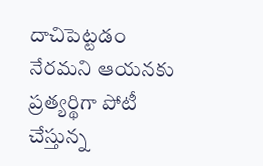దాచిపెట్టడం నేరమని ఆయనకు ప్రత్యర్థిగా పోటీ చేస్తున్న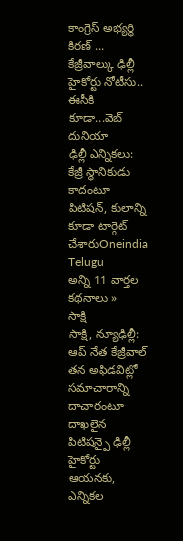కాంగ్రెస్ అభ్యర్థి కిరణ్ ...
కేజ్రీవాల్కు ఢిల్లీ హైకోర్టు నోటీసు.. ఈసీకి కూడా...వెబ్ దునియా
ఢిల్లీ ఎన్నికలు: కేజ్రీ స్ధానికుడు కాదంటూ పిటిషన్, కులాన్ని కూడా టార్గెట్ చేశారుOneindia Telugu
అన్ని 11 వార్తల కథనాలు »
సాక్షి
సాక్షి, న్యూఢిల్లీ: ఆప్ నేత కేజ్రీవాల్ తన అఫిడవిట్లో సమాచారాన్ని దాచారంటూ దాఖలైన పిటిషన్పై ఢిల్లీ హైకోర్టు ఆయనకు, ఎన్నికల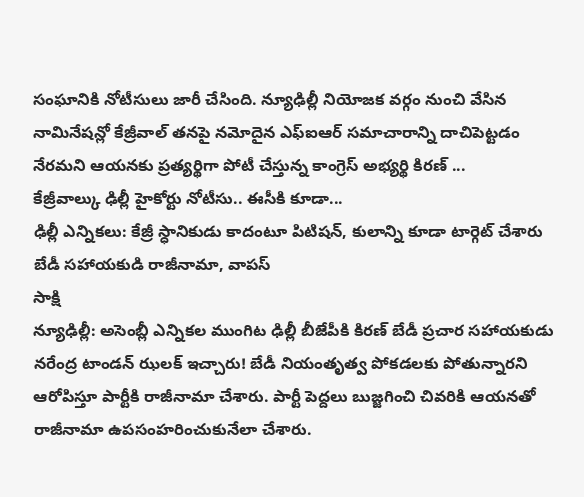సంఘానికి నోటీసులు జారీ చేసింది. న్యూఢిల్లీ నియోజక వర్గం నుంచి వేసిన నామినేషన్లో కేజ్రీవాల్ తనపై నమోదైన ఎఫ్ఐఆర్ సమాచారాన్ని దాచిపెట్టడం నేరమని ఆయనకు ప్రత్యర్థిగా పోటీ చేస్తున్న కాంగ్రెస్ అభ్యర్థి కిరణ్ ...
కేజ్రీవాల్కు ఢిల్లీ హైకోర్టు నోటీసు.. ఈసీకి కూడా...
ఢిల్లీ ఎన్నికలు: కేజ్రీ స్ధానికుడు కాదంటూ పిటిషన్, కులాన్ని కూడా టార్గెట్ చేశారు
బేడీ సహాయకుడి రాజీనామా, వాపస్
సాక్షి
న్యూఢిల్లీ: అసెంబ్లీ ఎన్నికల ముంగిట ఢిల్లీ బీజేపీకి కిరణ్ బేడీ ప్రచార సహాయకుడు నరేంద్ర టాండన్ ఝలక్ ఇచ్చారు! బేడీ నియంతృత్వ పోకడలకు పోతున్నారని ఆరోపిస్తూ పార్టీకి రాజీనామా చేశారు. పార్టీ పెద్దలు బుజ్జగించి చివరికి ఆయనతో రాజీనామా ఉపసంహరించుకునేలా చేశారు.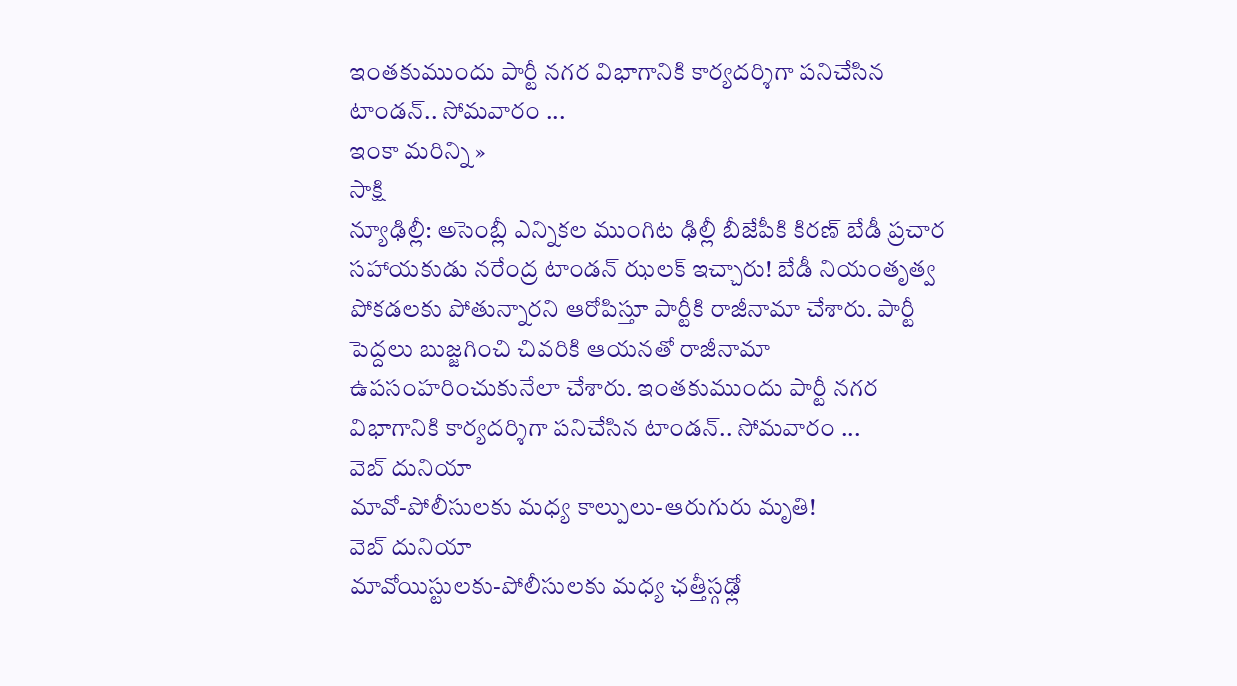ఇంతకుముందు పార్టీ నగర విభాగానికి కార్యదర్శిగా పనిచేసిన టాండన్.. సోమవారం ...
ఇంకా మరిన్ని »
సాక్షి
న్యూఢిల్లీ: అసెంబ్లీ ఎన్నికల ముంగిట ఢిల్లీ బీజేపీకి కిరణ్ బేడీ ప్రచార సహాయకుడు నరేంద్ర టాండన్ ఝలక్ ఇచ్చారు! బేడీ నియంతృత్వ పోకడలకు పోతున్నారని ఆరోపిస్తూ పార్టీకి రాజీనామా చేశారు. పార్టీ పెద్దలు బుజ్జగించి చివరికి ఆయనతో రాజీనామా ఉపసంహరించుకునేలా చేశారు. ఇంతకుముందు పార్టీ నగర విభాగానికి కార్యదర్శిగా పనిచేసిన టాండన్.. సోమవారం ...
వెబ్ దునియా
మావో-పోలీసులకు మధ్య కాల్పులు-ఆరుగురు మృతి!
వెబ్ దునియా
మావోయిస్టులకు-పోలీసులకు మధ్య ఛత్తీస్గఢ్లో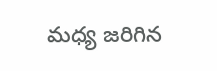మధ్య జరిగిన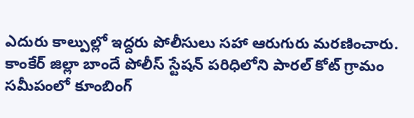ఎదురు కాల్పుల్లో ఇద్దరు పోలీసులు సహా ఆరుగురు మరణించారు. కాంకేర్ జిల్లా బాందే పోలీస్ స్టేషన్ పరిధిలోని పారల్ కోట్ గ్రామం సమీపంలో కూంబింగ్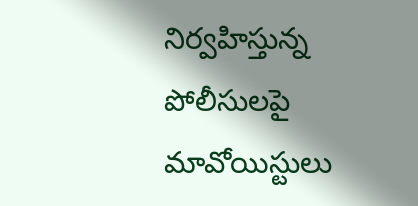నిర్వహిస్తున్న పోలీసులపై మావోయిస్టులు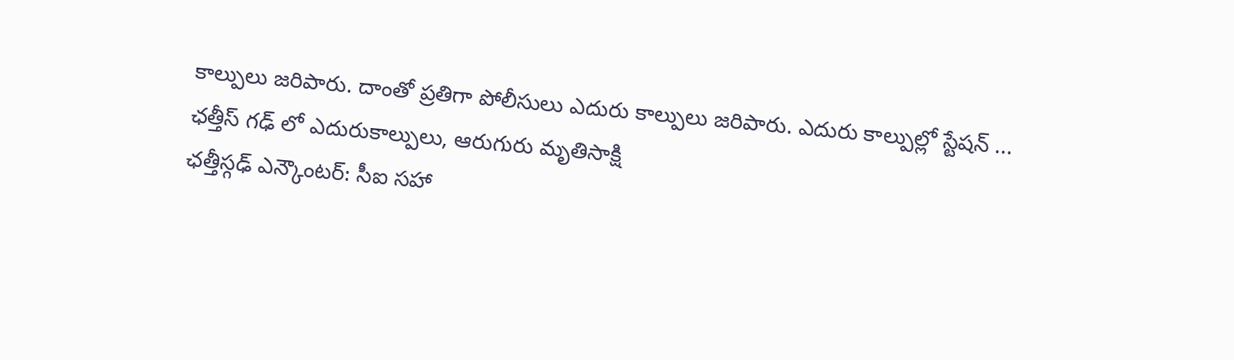కాల్పులు జరిపారు. దాంతో ప్రతిగా పోలీసులు ఎదురు కాల్పులు జరిపారు. ఎదురు కాల్పుల్లో స్టేషన్ ...
ఛత్తీస్ గఢ్ లో ఎదురుకాల్పులు, ఆరుగురు మృతిసాక్షి
ఛత్తీస్గఢ్ ఎన్కౌంటర్: సీఐ సహా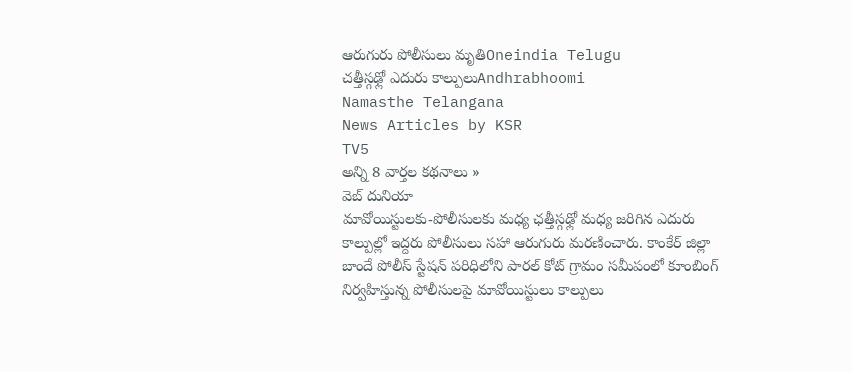ఆరుగురు పోలీసులు మృతిOneindia Telugu
చత్తీస్గఢ్లో ఎదురు కాల్పులుAndhrabhoomi
Namasthe Telangana
News Articles by KSR
TV5
అన్ని 8 వార్తల కథనాలు »
వెబ్ దునియా
మావోయిస్టులకు-పోలీసులకు మధ్య ఛత్తీస్గఢ్లో మధ్య జరిగిన ఎదురు కాల్పుల్లో ఇద్దరు పోలీసులు సహా ఆరుగురు మరణించారు. కాంకేర్ జిల్లా బాందే పోలీస్ స్టేషన్ పరిధిలోని పారల్ కోట్ గ్రామం సమీపంలో కూంబింగ్ నిర్వహిస్తున్న పోలీసులపై మావోయిస్టులు కాల్పులు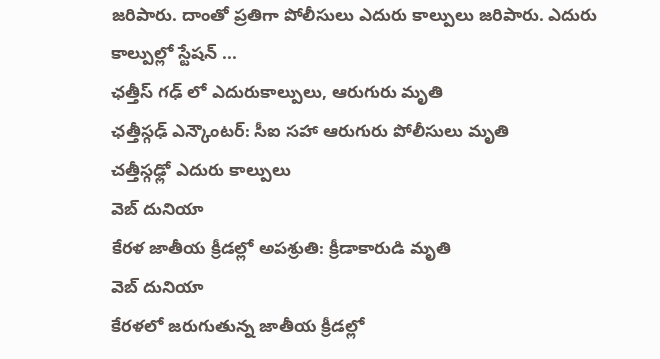జరిపారు. దాంతో ప్రతిగా పోలీసులు ఎదురు కాల్పులు జరిపారు. ఎదురు కాల్పుల్లో స్టేషన్ ...
ఛత్తీస్ గఢ్ లో ఎదురుకాల్పులు, ఆరుగురు మృతి
ఛత్తీస్గఢ్ ఎన్కౌంటర్: సీఐ సహా ఆరుగురు పోలీసులు మృతి
చత్తీస్గఢ్లో ఎదురు కాల్పులు
వెబ్ దునియా
కేరళ జాతీయ క్రీడల్లో అపశ్రుతి: క్రీడాకారుడి మృతి
వెబ్ దునియా
కేరళలో జరుగుతున్న జాతీయ క్రీడల్లో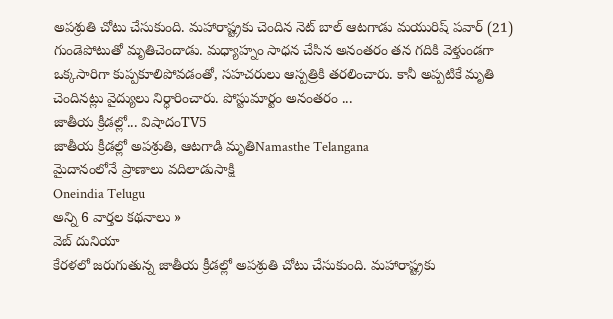అపశ్రుతి చోటు చేసుకుంది. మహారాష్ట్రకు చెందిన నెట్ బాల్ ఆటగాడు మయురిష్ పవార్ (21) గుండెపోటుతో మృతిచెందాడు. మధ్యాహ్నం సాధన చేసిన అనంతరం తన గదికి వెళ్తుండగా ఒక్కసారిగా కుప్పకూలిపోవడంతో, సహచరులు ఆస్పత్రికి తరలించారు. కానీ అప్పటికే మృతి చెందినట్లు వైద్యులు నిర్ధారించారు. పోస్టుమార్టం అనంతరం ...
జాతీయ క్రీడల్లో... విషాదంTV5
జాతీయ క్రీడల్లో అపశ్రుతి, ఆటగాడి మృతిNamasthe Telangana
మైదానంలోనే ప్రాణాలు వదిలాడుసాక్షి
Oneindia Telugu
అన్ని 6 వార్తల కథనాలు »
వెబ్ దునియా
కేరళలో జరుగుతున్న జాతీయ క్రీడల్లో అపశ్రుతి చోటు చేసుకుంది. మహారాష్ట్రకు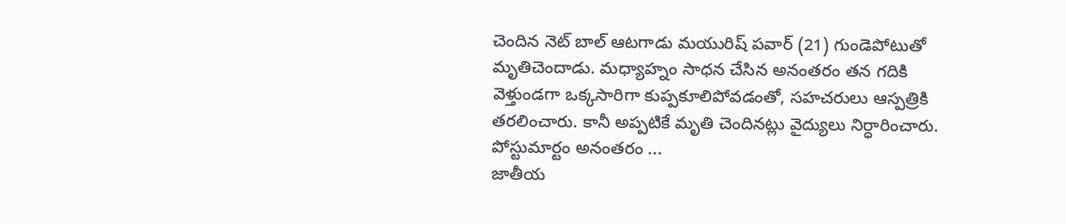చెందిన నెట్ బాల్ ఆటగాడు మయురిష్ పవార్ (21) గుండెపోటుతో మృతిచెందాడు. మధ్యాహ్నం సాధన చేసిన అనంతరం తన గదికి వెళ్తుండగా ఒక్కసారిగా కుప్పకూలిపోవడంతో, సహచరులు ఆస్పత్రికి తరలించారు. కానీ అప్పటికే మృతి చెందినట్లు వైద్యులు నిర్ధారించారు. పోస్టుమార్టం అనంతరం ...
జాతీయ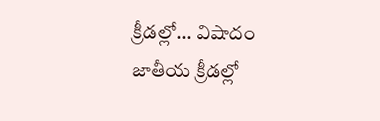క్రీడల్లో... విషాదం
జాతీయ క్రీడల్లో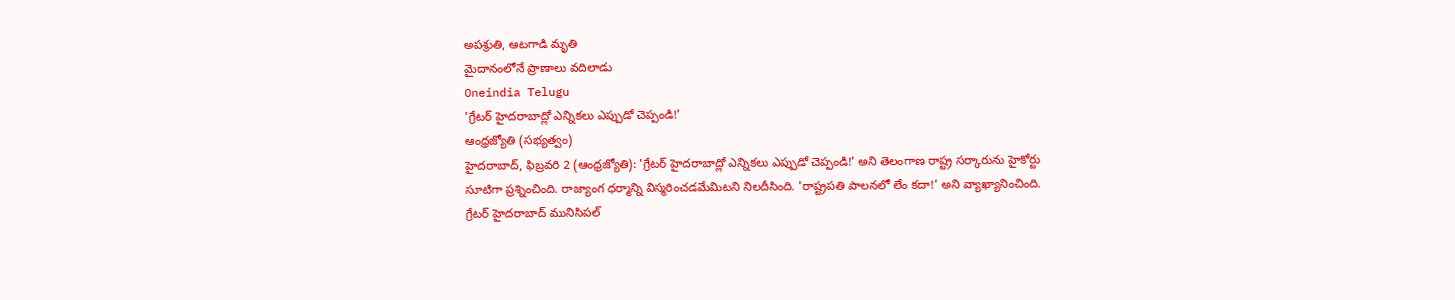అపశ్రుతి, ఆటగాడి మృతి
మైదానంలోనే ప్రాణాలు వదిలాడు
Oneindia Telugu
'గ్రేటర్ హైదరాబాద్లో ఎన్నికలు ఎప్పుడో చెప్పండి!'
ఆంధ్రజ్యోతి (సభ్యత్వం)
హైదరాబాద్, ఫిబ్రవరి 2 (ఆంధ్రజ్యోతి): 'గ్రేటర్ హైదరాబాద్లో ఎన్నికలు ఎప్పుడో చెప్పండి!' అని తెలంగాణ రాష్ట్ర సర్కారును హైకోర్టు సూటిగా ప్రశ్నించింది. రాజ్యాంగ ధర్మాన్ని విస్మరించడమేమిటని నిలదీసింది. 'రాష్ట్రపతి పాలనలో లేం కదా!' అని వ్యాఖ్యానించింది. గ్రేటర్ హైదరాబాద్ మునిసిపల్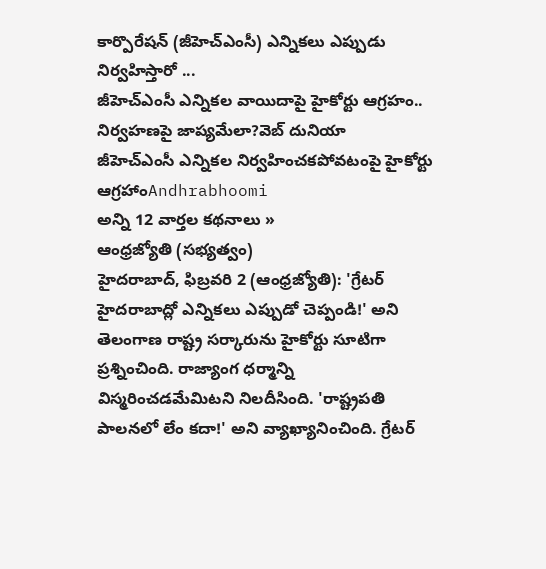కార్పొరేషన్ (జీహెచ్ఎంసీ) ఎన్నికలు ఎప్పుడు నిర్వహిస్తారో ...
జీహెచ్ఎంసీ ఎన్నికల వాయిదాపై హైకోర్టు ఆగ్రహం.. నిర్వహణపై జాప్యమేలా?వెబ్ దునియా
జీహెచ్ఎంసీ ఎన్నికల నిర్వహించకపోవటంపై హైకోర్టు ఆగ్రహాంAndhrabhoomi
అన్ని 12 వార్తల కథనాలు »
ఆంధ్రజ్యోతి (సభ్యత్వం)
హైదరాబాద్, ఫిబ్రవరి 2 (ఆంధ్రజ్యోతి): 'గ్రేటర్ హైదరాబాద్లో ఎన్నికలు ఎప్పుడో చెప్పండి!' అని తెలంగాణ రాష్ట్ర సర్కారును హైకోర్టు సూటిగా ప్రశ్నించింది. రాజ్యాంగ ధర్మాన్ని విస్మరించడమేమిటని నిలదీసింది. 'రాష్ట్రపతి పాలనలో లేం కదా!' అని వ్యాఖ్యానించింది. గ్రేటర్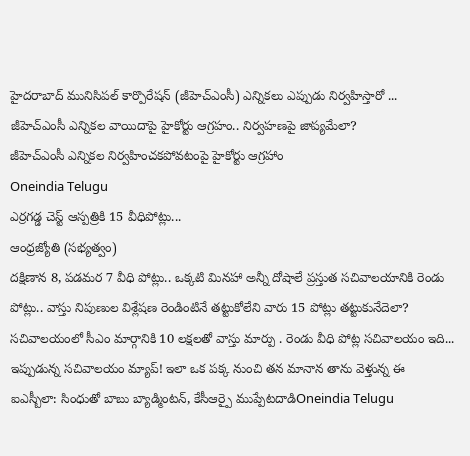హైదరాబాద్ మునిసిపల్ కార్పొరేషన్ (జీహెచ్ఎంసీ) ఎన్నికలు ఎప్పుడు నిర్వహిస్తారో ...
జీహెచ్ఎంసీ ఎన్నికల వాయిదాపై హైకోర్టు ఆగ్రహం.. నిర్వహణపై జాప్యమేలా?
జీహెచ్ఎంసీ ఎన్నికల నిర్వహించకపోవటంపై హైకోర్టు ఆగ్రహాం
Oneindia Telugu
ఎర్రగడ్డ చెస్ట్ ఆస్పత్రికి 15 వీధిపోట్లు...
ఆంధ్రజ్యోతి (సభ్యత్వం)
దక్షిణాన 8, పడమర 7 వీధి పోట్లు.. ఒక్కటి మినహా అన్నీ దోషాలే ప్రస్తుత సచివాలయానికి రెండు పోట్లు.. వాస్తు నిపుణుల విశ్లేషణ రెండింటినే తట్టుకోలేని వారు 15 పోట్లు తట్టుకునేదెలా? సచివాలయంలో సీఎం మార్గానికి 10 లక్షలతో వాస్తు మార్పు . రెండు వీధి పోట్ల సచివాలయం ఇది... ఇప్పుడున్న సచివాలయం మ్యాప్! ఇలా ఒక పక్క నుంచి తన మానాన తాను వెళ్తున్న ఈ
ఐఎస్బీలా: సింధుతో బాబు బ్యాడ్మింటన్, కేసీఆర్పై ముప్పేటదాడిOneindia Telugu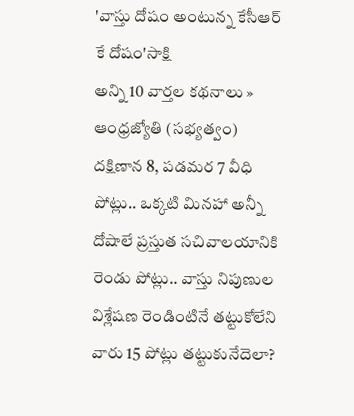'వాస్తు దోషం అంటున్న కేసీఆర్ కే దోషం'సాక్షి
అన్ని 10 వార్తల కథనాలు »
ఆంధ్రజ్యోతి (సభ్యత్వం)
దక్షిణాన 8, పడమర 7 వీధి పోట్లు.. ఒక్కటి మినహా అన్నీ దోషాలే ప్రస్తుత సచివాలయానికి రెండు పోట్లు.. వాస్తు నిపుణుల విశ్లేషణ రెండింటినే తట్టుకోలేని వారు 15 పోట్లు తట్టుకునేదెలా?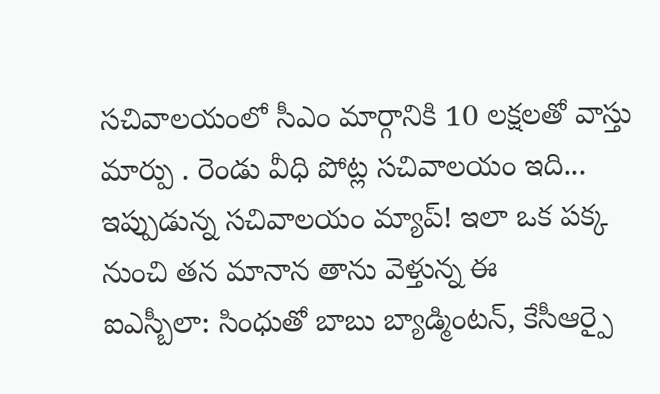సచివాలయంలో సీఎం మార్గానికి 10 లక్షలతో వాస్తు మార్పు . రెండు వీధి పోట్ల సచివాలయం ఇది... ఇప్పుడున్న సచివాలయం మ్యాప్! ఇలా ఒక పక్క నుంచి తన మానాన తాను వెళ్తున్న ఈ
ఐఎస్బీలా: సింధుతో బాబు బ్యాడ్మింటన్, కేసీఆర్పై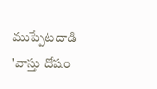ముప్పేటదాడి
'వాస్తు దోషం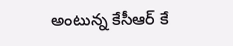అంటున్న కేసీఆర్ కే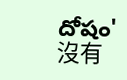దోషం'
沒有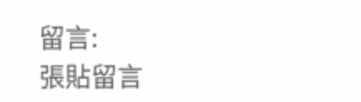留言:
張貼留言